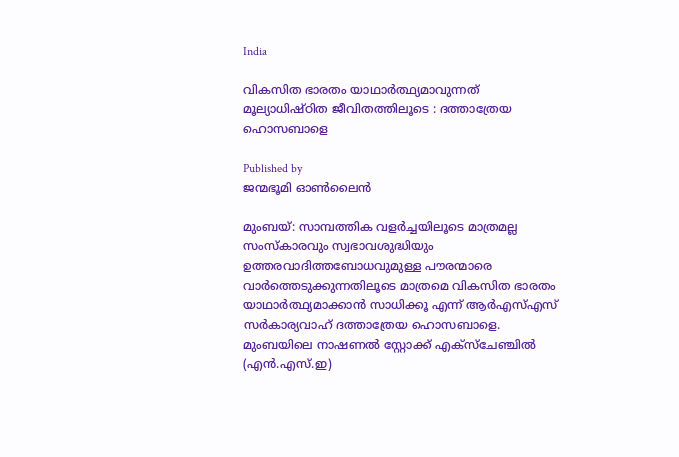India

വികസിത ഭാരതം യാഥാര്‍ത്ഥ്യമാവുന്നത് മൂല്യാധിഷ്ഠിത ജീവിതത്തിലൂടെ : ദത്താത്രേയ ഹൊസബാളെ

Published by
ജന്മഭൂമി ഓണ്‍ലൈന്‍

മുംബയ്: സാമ്പത്തിക വളര്‍ച്ചയിലൂടെ മാത്രമല്ല സംസ്‌കാരവും സ്വഭാവശുദ്ധിയും ഉത്തരവാദിത്തബോധവുമുള്ള പൗരന്മാരെ വാര്‍ത്തെടുക്കുന്നതിലൂടെ മാത്രമെ വികസിത ഭാരതം യാഥാര്‍ത്ഥ്യമാക്കാന്‍ സാധിക്കൂ എന്ന് ആര്‍എസ്എസ് സര്‍കാര്യവാഹ് ദത്താത്രേയ ഹൊസബാളെ. മുംബയിലെ നാഷണല്‍ സ്റ്റോക്ക് എക്‌സ്‌ചേഞ്ചില്‍ (എന്‍.എസ്.ഇ)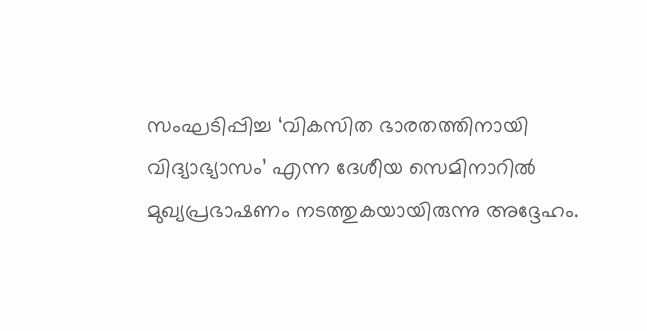സംഘടിപ്പിച്ച ‘വികസിത ഭാരതത്തിനായി വിദ്യാഭ്യാസം’ എന്ന ദേശീയ സെമിനാറില്‍ മുഖ്യപ്രഭാഷണം നടത്തുകയായിരുന്നു അദ്ദേഹം.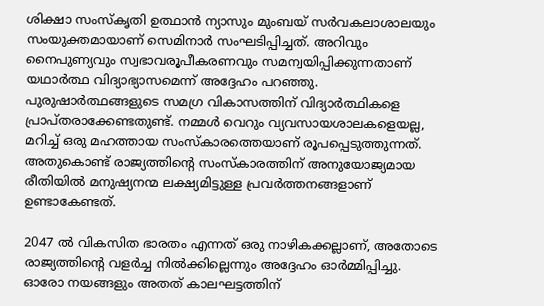ശിക്ഷാ സംസ്‌കൃതി ഉത്ഥാന്‍ ന്യാസും മുംബയ് സര്‍വകലാശാലയും സംയുക്തമായാണ് സെമിനാര്‍ സംഘടിപ്പിച്ചത്. അറിവും നൈപുണ്യവും സ്വഭാവരൂപീകരണവും സമന്വയിപ്പിക്കുന്നതാണ് യഥാര്‍ത്ഥ വിദ്യാഭ്യാസമെന്ന് അദ്ദേഹം പറഞ്ഞു. പുരുഷാര്‍ത്ഥങ്ങളുടെ സമഗ്ര വികാസത്തിന് വിദ്യാര്‍ത്ഥികളെ പ്രാപ്തരാക്കേണ്ടതുണ്ട്. നമ്മള്‍ വെറും വ്യവസായശാലകളെയല്ല, മറിച്ച് ഒരു മഹത്തായ സംസ്‌കാരത്തെയാണ് രൂപപ്പെടുത്തുന്നത്. അതുകൊണ്ട് രാജ്യത്തിന്റെ സംസ്‌കാരത്തിന് അനുയോജ്യമായ രീതിയില്‍ മനുഷ്യനന്മ ലക്ഷ്യമിട്ടുള്ള പ്രവര്‍ത്തനങ്ങളാണ് ഉണ്ടാകേണ്ടത്.

2047 ല്‍ വികസിത ഭാരതം എന്നത് ഒരു നാഴികക്കല്ലാണ്, അതോടെ രാജ്യത്തിന്റെ വളര്‍ച്ച നില്‍ക്കില്ലെന്നും അദ്ദേഹം ഓര്‍മ്മിപ്പിച്ചു. ഓരോ നയങ്ങളും അതത് കാലഘട്ടത്തിന്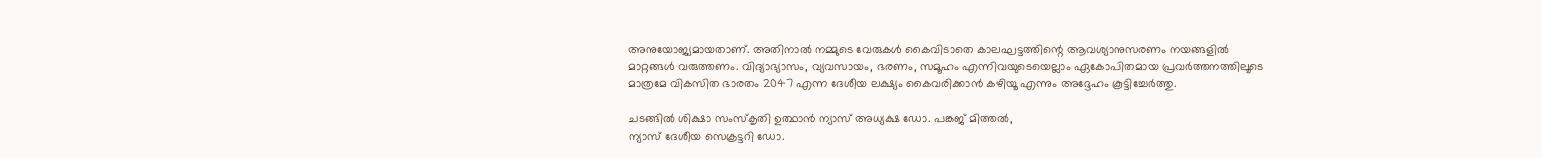അനുയോജ്യമായതാണ്. അതിനാല്‍ നമ്മുടെ വേരുകള്‍ കൈവിടാതെ കാലഘട്ടത്തിന്റെ ആവശ്യാനുസരണം നയങ്ങളില്‍ മാറ്റങ്ങള്‍ വരുത്തണം. വിദ്യാഭ്യാസം, വ്യവസായം, ഭരണം, സമൂഹം എന്നിവയുടെയെല്ലാം ഏകോപിതമായ പ്രവര്‍ത്തനത്തിലൂടെ മാത്രമേ വികസിത ഭാരതം 2047 എന്ന ദേശീയ ലക്ഷ്യം കൈവരിക്കാന്‍ കഴിയൂ എന്നും അദ്ദേഹം കൂട്ടിച്ചേര്‍ത്തു.

ചടങ്ങില്‍ ശിക്ഷാ സംസ്‌കൃതി ഉത്ഥാന്‍ ന്യാസ് അധ്യക്ഷ ഡോ. പങ്കജ് മിത്തല്‍,
ന്യാസ് ദേശീയ സെക്രട്ടറി ഡോ.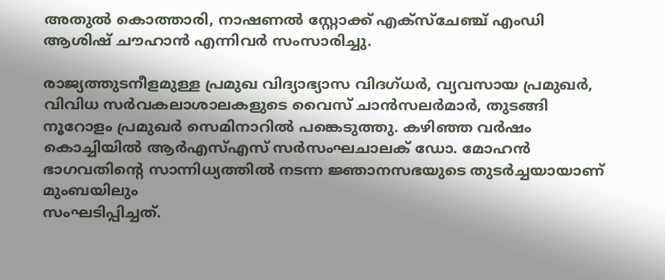അതുല്‍ കൊത്താരി, നാഷണല്‍ സ്റ്റോക്ക് എക്‌സ്‌ചേഞ്ച് എംഡി ആശിഷ് ചൗഹാന്‍ എന്നിവര്‍ സംസാരിച്ചു.

രാജ്യത്തുടനീളമുള്ള പ്രമുഖ വിദ്യാഭ്യാസ വിദഗ്ധര്‍, വ്യവസായ പ്രമുഖര്‍, വിവിധ സര്‍വകലാശാലകളുടെ വൈസ് ചാന്‍സലര്‍മാര്‍, തുടങ്ങി നൂറോളം പ്രമുഖര്‍ സെമിനാറില്‍ പങ്കെടുത്തു. കഴിഞ്ഞ വര്‍ഷം കൊച്ചിയില്‍ ആര്‍എസ്എസ് സര്‍സംഘചാലക് ഡോ. മോഹന്‍ ഭാഗവതിന്റെ സാന്നിധ്യത്തില്‍ നടന്ന ജ്ഞാനസഭയുടെ തുടര്‍ച്ചയായാണ് മുംബയിലും
സംഘടിപ്പിച്ചത്.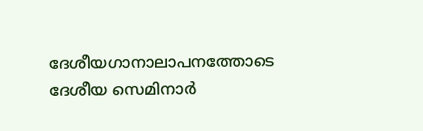ദേശീയഗാനാലാപനത്തോടെ ദേശീയ സെമിനാര്‍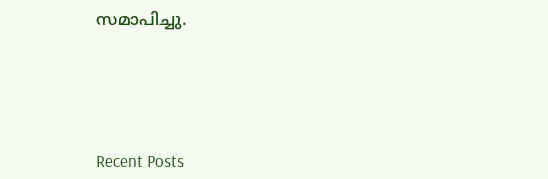സമാപിച്ചു.





Recent Posts